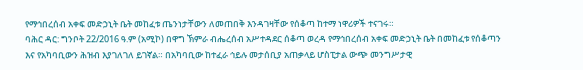የማኅበረሰብ አቀፍ መድኃኒት ቤት መከፈቱ ጤንነታቸውን ለመጠበቅ እንዳገዛቸው የሰቆጣ ከተማ ነዋሪዎች ተናገሩ።
ባሕር ዳር: ግንቦት 22/2016 ዓ.ም (አሚኮ) በዋግ ኽምራ ብሔረሰብ አሥተዳደር ሰቆጣ ወረዳ የማኅበረሰብ አቀፍ መድኃኒት ቤት በመከፈቱ የሰቆጣን እና የአካባቢውን ሕዝብ እያገለገለ ይገኛል። በአካባቢው ከተፈራ ኅይሉ መታሰቢያ አጠቃላይ ሆስፒታል ውጭ መንግሥታዊ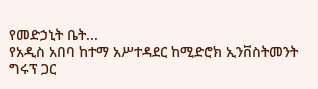የመድኃኒት ቤት...
የአዲስ አበባ ከተማ አሥተዳደር ከሚድሮክ ኢንቨስትመንት ግሩፕ ጋር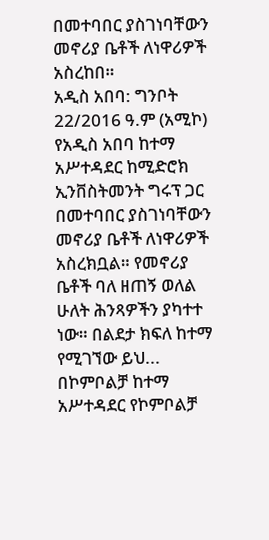በመተባበር ያስገነባቸውን መኖሪያ ቤቶች ለነዋሪዎች አስረከበ።
አዲስ አበባ: ግንቦት 22/2016 ዓ.ም (አሚኮ) የአዲስ አበባ ከተማ አሥተዳደር ከሚድሮክ ኢንቨስትመንት ግሩፕ ጋር በመተባበር ያስገነባቸውን መኖሪያ ቤቶች ለነዋሪዎች አስረክቧል። የመኖሪያ ቤቶች ባለ ዘጠኝ ወለል ሁለት ሕንጻዎችን ያካተተ ነው። በልደታ ክፍለ ከተማ የሚገኘው ይህ...
በኮምቦልቻ ከተማ አሥተዳደር የኮምቦልቻ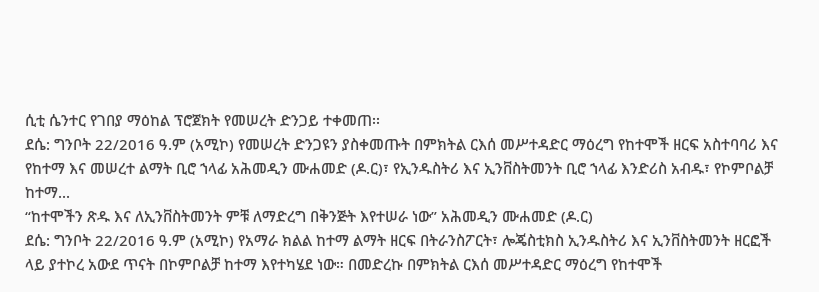ሲቲ ሴንተር የገበያ ማዕከል ፕሮጀክት የመሠረት ድንጋይ ተቀመጠ፡፡
ደሴ: ግንቦት 22/2016 ዓ.ም (አሚኮ) የመሠረት ድንጋዩን ያስቀመጡት በምክትል ርእሰ መሥተዳድር ማዕረግ የከተሞች ዘርፍ አስተባባሪ እና የከተማ እና መሠረተ ልማት ቢሮ ኀላፊ አሕመዲን ሙሐመድ (ዶ.ር)፣ የኢንዱስትሪ እና ኢንቨስትመንት ቢሮ ኀላፊ እንድሪስ አብዱ፣ የኮምቦልቻ ከተማ...
“ከተሞችን ጽዱ እና ለኢንቨስትመንት ምቹ ለማድረግ በቅንጅት እየተሠራ ነው” አሕመዲን ሙሐመድ (ዶ.ር)
ደሴ: ግንቦት 22/2016 ዓ.ም (አሚኮ) የአማራ ክልል ከተማ ልማት ዘርፍ በትራንስፖርት፣ ሎጄስቲክስ ኢንዱስትሪ እና ኢንቨስትመንት ዘርፎች ላይ ያተኮረ አውደ ጥናት በኮምቦልቻ ከተማ እየተካሄደ ነው። በመድረኩ በምክትል ርእሰ መሥተዳድር ማዕረግ የከተሞች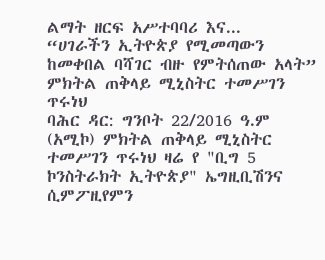ልማት ዘርፍ አሥተባባሪ እና...
“ሀገራችን ኢትዮጵያ የሚመጣውን ከመቀበል ባሻገር ብዙ የምትሰጠው አላት” ምክትል ጠቅላይ ሚኒስትር ተመሥገን ጥሩነህ
ባሕር ዳር: ግንቦት 22/2016 ዓ.ም (አሚኮ) ምክትል ጠቅላይ ሚኒስትር ተመሥገን ጥሩነህ ዛሬ የ "ቢግ 5 ኮንስትራክት ኢትዮጵያ" ኤግዚቢሽንና ሲምፖዚየምን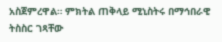አስጀምረዋል። ምክትል ጠቅላይ ሚኒስትሩ በማኅበራዊ ትስስር ገጻቸው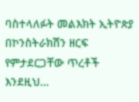ባስተላለፉት መልእክት ኢትዮጵያ በኮንስትራክሽን ዘርፍ የምታደርጋቸው ጥረቶች እንደዚህ...